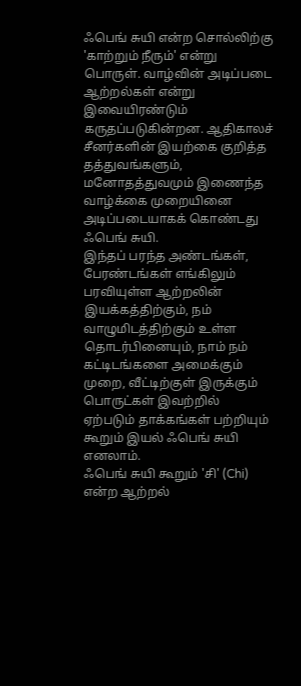ஃபெங் சுயி என்ற சொல்லிற்கு 'காற்றும் நீரும்' என்று பொருள். வாழ்வின் அடிப்படை ஆற்றல்கள் என்று இவையிரண்டும் கருதப்படுகின்றன. ஆதிகாலச் சீனர்களின் இயற்கை குறித்த தத்துவங்களும், மனோதத்துவமும் இணைந்த வாழ்க்கை முறையினை அடிப்படையாகக் கொண்டது ஃபெங் சுயி.
இந்தப் பரந்த அண்டங்கள், பேரண்டங்கள் எங்கிலும் பரவியுள்ள ஆற்றலின் இயக்கத்திற்கும், நம் வாழுமிடத்திற்கும் உள்ள தொடர்பினையும், நாம் நம் கட்டிடங்களை அமைக்கும் முறை, வீட்டிற்குள் இருக்கும் பொருட்கள் இவற்றில் ஏற்படும் தாக்கங்கள் பற்றியும் கூறும் இயல் ஃபெங் சுயி எனலாம்.
ஃபெங் சுயி கூறும் 'சி' (Chi) என்ற ஆற்றல்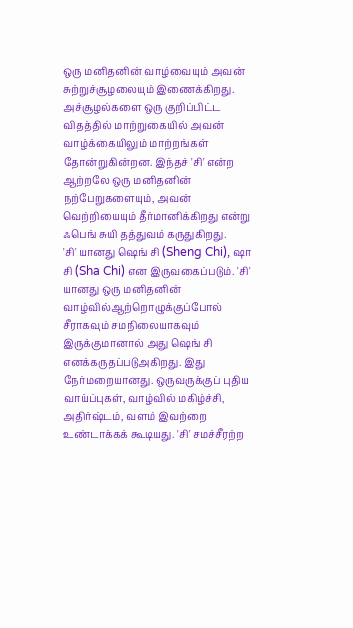ஒரு மனிதனின் வாழ்வையும் அவன் சுற்றுச்சூழலையும் இணைக்கிறது. அச்சூழல்களை ஒரு குறிப்பிட்ட விதத்தில் மாற்றுகையில் அவன் வாழ்க்கையிலும் மாற்றங்கள் தோன்றுகின்றன. இந்தச் 'சி' என்ற ஆற்றலே ஒரு மனிதனின் நற்பேறுகளையும், அவன் வெற்றியையும் தீர்மானிக்கிறது என்று ஃபெங் சுயி தத்துவம் கருதுகிறது.
'சி' யானது ஷெங் சி (Sheng Chi), ஷா சி (Sha Chi) என இருவகைப்படும். 'சி' யானது ஒரு மனிதனின் வாழ்வில்ஆற்றொழுக்குப்போல் சீராகவும் சமநிலையாகவும் இருக்குமானால் அது ஷெங் சி எனக்கருதப்படுஅகிறது. இது நேர்மறையானது. ஒருவருக்குப் புதிய வாய்ப்புகள், வாழ்வில் மகிழ்ச்சி, அதிர்ஷ்டம், வளம் இவற்றை உண்டாக்கக் கூடியது. 'சி' சமச்சீரற்ற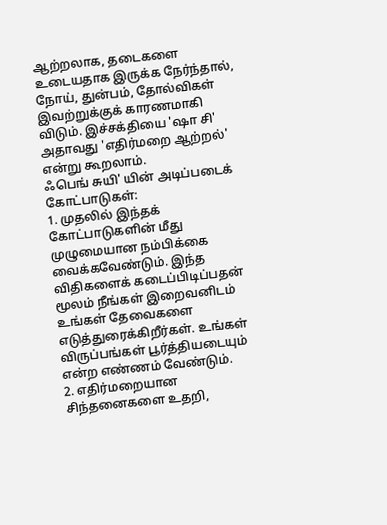ஆற்றலாக, தடைகளை உடையதாக இருக்க நேர்ந்தால், நோய், துன்பம், தோல்விகள் இவற்றுக்குக் காரணமாகி விடும். இச்சக்தியை 'ஷா சி' அதாவது 'எதிர்மறை ஆற்றல்' என்று கூறலாம்.
ஃபெங் சுயி' யின் அடிப்படைக் கோட்பாடுகள்:
1. முதலில் இந்தக் கோட்பாடுகளின் மீது முழுமையான நம்பிக்கை வைக்கவேண்டும். இந்த விதிகளைக் கடைப்பிடிப்பதன் மூலம் நீங்கள் இறைவனிடம் உங்கள் தேவைகளை எடுத்துரைக்கிறீர்கள். உங்கள் விருப்பங்கள் பூர்த்தியடையும் என்ற எண்ணம் வேண்டும்.
2. எதிர்மறையான சிந்தனைகளை உதறி,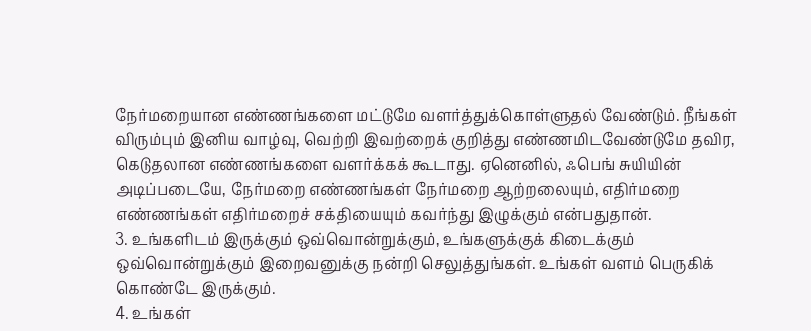நேர்மறையான எண்ணங்களை மட்டுமே வளர்த்துக்கொள்ளுதல் வேண்டும். நீங்கள் விரும்பும் இனிய வாழ்வு, வெற்றி இவற்றைக் குறித்து எண்ணமிடவேண்டுமே தவிர, கெடுதலான எண்ணங்களை வளர்க்கக் கூடாது. ஏனெனில், ஃபெங் சுயியின் அடிப்படையே, நேர்மறை எண்ணங்கள் நேர்மறை ஆற்றலையும், எதிர்மறை எண்ணங்கள் எதிர்மறைச் சக்தியையும் கவர்ந்து இழுக்கும் என்பதுதான்.
3. உங்களிடம் இருக்கும் ஒவ்வொன்றுக்கும், உங்களுக்குக் கிடைக்கும் ஒவ்வொன்றுக்கும் இறைவனுக்கு நன்றி செலுத்துங்கள். உங்கள் வளம் பெருகிக் கொண்டே இருக்கும்.
4. உங்கள்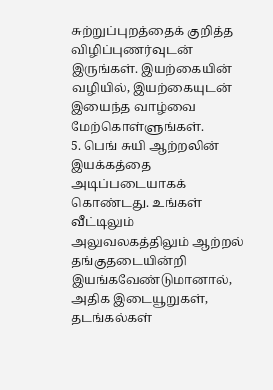சுற்றுப்புறத்தைக் குறித்த விழிப்புணர்வுடன் இருங்கள். இயற்கையின் வழியில், இயற்கையுடன் இயைந்த வாழ்வை மேற்கொள்ளுங்கள்.
5. பெங் சுயி ஆற்றலின் இயக்கத்தை அடிப்படையாகக் கொண்டது. உங்கள் வீட்டிலும் அலுவலகத்திலும் ஆற்றல் தங்குதடையின்றி இயங்கவேண்டுமானால், அதிக இடையூறுகள், தடங்கல்கள்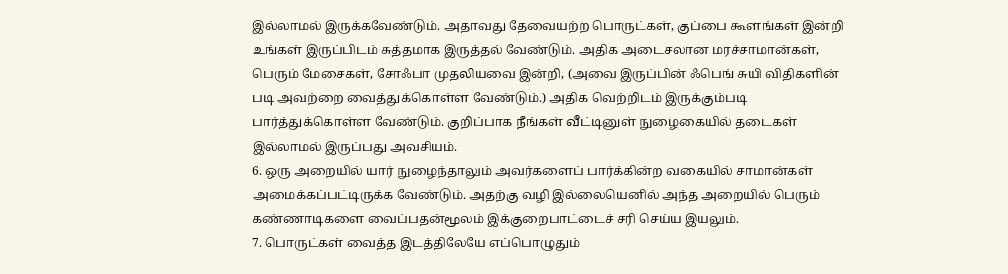இல்லாமல் இருக்கவேண்டும். அதாவது தேவையற்ற பொருட்கள், குப்பை கூளங்கள் இன்றி உங்கள் இருப்பிடம் சுத்தமாக இருத்தல் வேண்டும். அதிக அடைசலான மரச்சாமான்கள், பெரும் மேசைகள், சோஃபா முதலியவை இன்றி, (அவை இருப்பின் ஃபெங் சுயி விதிகளின் படி அவற்றை வைத்துக்கொள்ள வேண்டும்.) அதிக வெற்றிடம் இருக்கும்படி பார்த்துக்கொள்ள வேண்டும். குறிப்பாக நீங்கள் வீட்டினுள் நுழைகையில் தடைகள் இல்லாமல் இருப்பது அவசியம்.
6. ஒரு அறையில் யார் நுழைந்தாலும் அவர்களைப் பார்க்கின்ற வகையில் சாமான்கள் அமைக்கப்பட்டிருக்க வேண்டும். அதற்கு வழி இல்லையெனில் அந்த அறையில் பெரும் கண்ணாடிகளை வைப்பதன்மூலம் இக்குறைபாட்டைச் சரி செய்ய இயலும்.
7. பொருட்கள் வைத்த இடத்திலேயே எப்பொழுதும்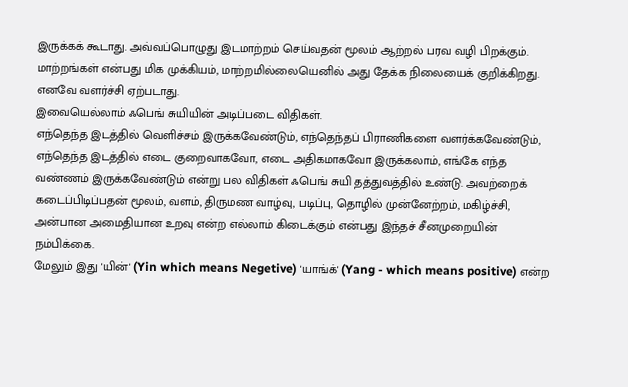இருக்கக் கூடாது. அவ்வப்பொழுது இடமாற்றம் செய்வதன் மூலம் ஆற்றல் பரவ வழி பிறக்கும். மாற்றங்கள் என்பது மிக முக்கியம், மாற்றமில்லையெனில் அது தேக்க நிலையைக் குறிக்கிறது. எனவே வளர்ச்சி ஏற்படாது.
இவையெல்லாம் ஃபெங் சுயியின் அடிப்படை விதிகள்.
எந்தெந்த இடத்தில் வெளிச்சம் இருக்கவேண்டும், எந்தெந்தப் பிராணிகளை வளர்க்கவேண்டும், எந்தெந்த இடத்தில் எடை குறைவாகவோ, எடை அதிகமாகவோ இருக்கலாம், எங்கே எந்த வண்ணம் இருக்கவேண்டும் என்று பல விதிகள் ஃபெங் சுயி தத்துவத்தில் உண்டு. அவற்றைக் கடைப்பிடிப்பதன் மூலம், வளம், திருமண வாழ்வு, படிப்பு, தொழில் முன்னேற்றம், மகிழ்ச்சி, அன்பான அமைதியான உறவு என்ற எல்லாம் கிடைக்கும் என்பது இந்தச் சீனமுறையின் நம்பிக்கை.
மேலும் இது 'யின்' (Yin which means Negetive) 'யாங்க்' (Yang - which means positive) என்ற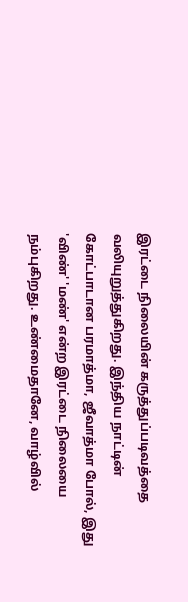இரட்டை நிலையின் கருத்துப்படிவத்தை வலியுறுத்துகிறது. இந்திய நாட்டின் கோட்பாடான பரமாத்மா, ஜீவாத்மா போல், இது 'விண்' 'மண்' என்ற இரட்டை நிலையை நம்புகிறது. உண்மைதானே, வாழ்வில்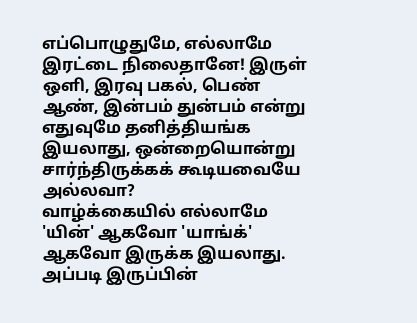எப்பொழுதுமே, எல்லாமே இரட்டை நிலைதானே! இருள் ஒளி, இரவு பகல், பெண் ஆண், இன்பம் துன்பம் என்று எதுவுமே தனித்தியங்க இயலாது, ஒன்றையொன்று சார்ந்திருக்கக் கூடியவையே அல்லவா?
வாழ்க்கையில் எல்லாமே 'யின்' ஆகவோ 'யாங்க்' ஆகவோ இருக்க இயலாது. அப்படி இருப்பின்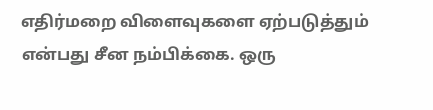எதிர்மறை விளைவுகளை ஏற்படுத்தும் என்பது சீன நம்பிக்கை. ஒரு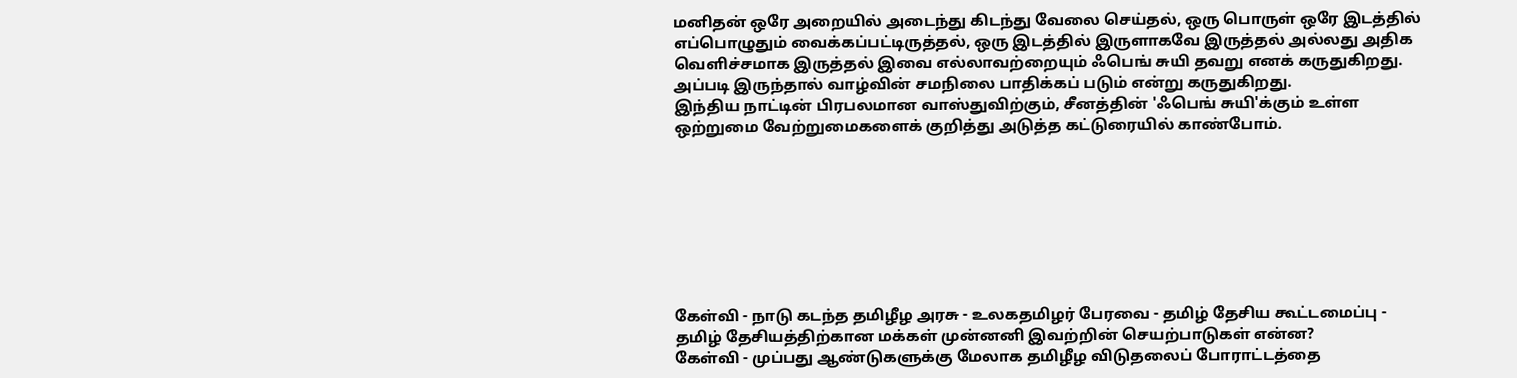மனிதன் ஒரே அறையில் அடைந்து கிடந்து வேலை செய்தல், ஒரு பொருள் ஒரே இடத்தில் எப்பொழுதும் வைக்கப்பட்டிருத்தல், ஒரு இடத்தில் இருளாகவே இருத்தல் அல்லது அதிக வெளிச்சமாக இருத்தல் இவை எல்லாவற்றையும் ஃபெங் சுயி தவறு எனக் கருதுகிறது. அப்படி இருந்தால் வாழ்வின் சமநிலை பாதிக்கப் படும் என்று கருதுகிறது.
இந்திய நாட்டின் பிரபலமான வாஸ்துவிற்கும், சீனத்தின் 'ஃபெங் சுயி'க்கும் உள்ள ஒற்றுமை வேற்றுமைகளைக் குறித்து அடுத்த கட்டுரையில் காண்போம்.








கேள்வி - நாடு கடந்த தமிழீழ அரசு - உலகதமிழர் பேரவை - தமிழ் தேசிய கூட்டமைப்பு - தமிழ் தேசியத்திற்கான மக்கள் முன்னனி இவற்றின் செயற்பாடுகள் என்ன?
கேள்வி - முப்பது ஆண்டுகளுக்கு மேலாக தமிழீழ விடுதலைப் போராட்டத்தை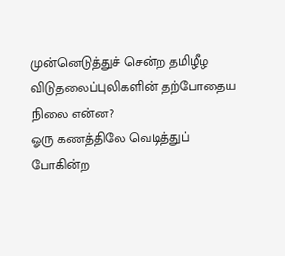முன்னெடுத்துச் சென்ற தமிழீழ விடுதலைப்புலிகளின் தற்போதைய நிலை என்ன?
ஓரு கணத்திலே வெடித்துப் போகின்ற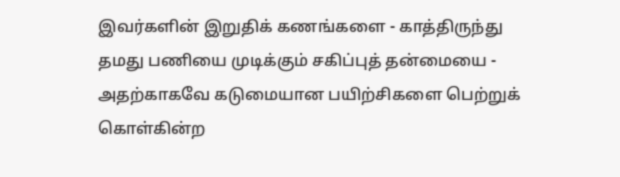இவர்களின் இறுதிக் கணங்களை - காத்திருந்து தமது பணியை முடிக்கும் சகிப்புத் தன்மையை - அதற்காகவே கடுமையான பயிற்சிகளை பெற்றுக் கொள்கின்ற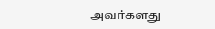அவர்களது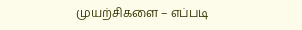முயற்சிகளை – எப்படி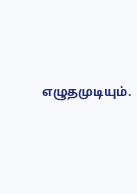எழுதமுடியும்.